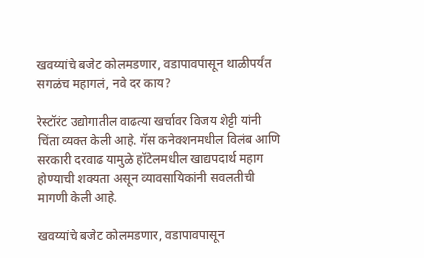खवय्यांचे बजेट कोलमडणार, वडापावपासून थाळीपर्यंत सगळंच महागलं, नवे दर काय?

रेस्टॉरंट उद्योगातील वाढत्या खर्चावर विजय शेट्टी यांनी चिंता व्यक्त केली आहे. गॅस कनेक्शनमधील विलंब आणि सरकारी दरवाढ यामुळे हॉटेलमधील खाद्यपदार्थ महाग होण्याची शक्यता असून व्यावसायिकांनी सवलतीची मागणी केली आहे.

खवय्यांचे बजेट कोलमडणार, वडापावपासून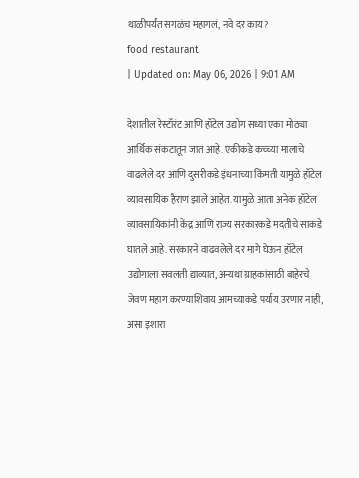थाळीपर्यंत सगळंच महागलं, नवे दर काय?
food restaurant
| Updated on: May 06, 2026 | 9:01 AM

देशातील रेस्टॉरंट आणि हॉटेल उद्योग सध्या एका मोठ्या आर्थिक संकटातून जात आहे. एकीकडे कच्च्या मालाचे वाढलेले दर आणि दुसरीकडे इंधनाच्या किंमती यामुळे हॉटेल व्यावसायिक हैराण झाले आहेत. यामुळे आता अनेक हॉटेल व्यावसायिकांनी केंद्र आणि राज्य सरकारकडे मदतीचे साकडे घातले आहे. सरकारने वाढवलेले दर मागे घेऊन हॉटेल उद्योगाला सवलती द्याव्यात, अन्यथा ग्राहकांसाठी बाहेरचे जेवण महाग करण्याशिवाय आमच्याकडे पर्याय उरणार नाही, असा इशारा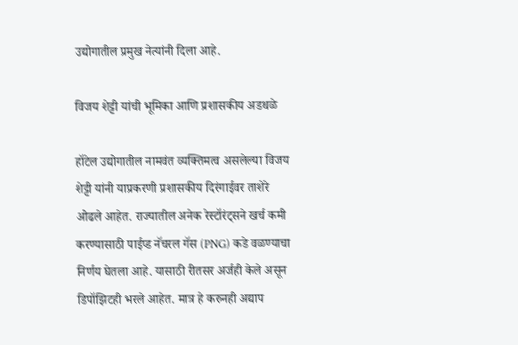उद्योगातील प्रमुख नेत्यांनी दिला आहे.

विजय शेट्टी यांची भूमिका आणि प्रशासकीय अडथळे

हॉटेल उद्योगातील नामवंत व्यक्तिमत्व असलेल्या विजय शेट्टी यांनी याप्रकरणी प्रशासकीय दिरंगाईवर ताशेरे ओढले आहेत. राज्यातील अनेक रेस्टॉरंट्सने खर्च कमी करण्यासाठी पाईप्ड नॅचरल गॅस (PNG) कडे वळण्याचा निर्णय घेतला आहे. यासाठी रीतसर अर्जही केले असून डिपॉझिटही भरले आहेत. मात्र हे करुनही अद्याप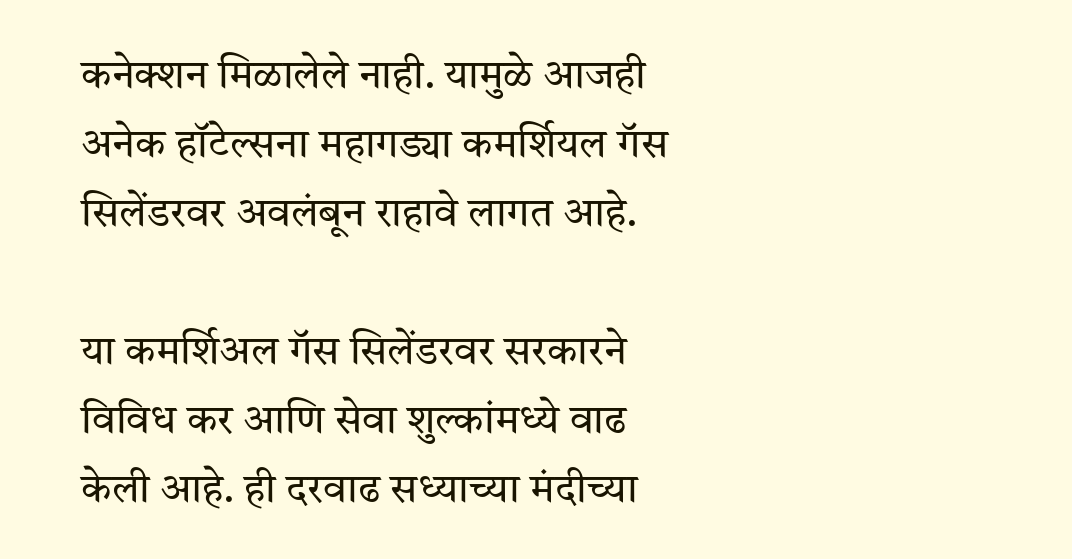कनेक्शन मिळालेले नाही. यामुळे आजही अनेक हॉटेल्सना महागड्या कमर्शियल गॅस सिलेंडरवर अवलंबून राहावे लागत आहे.

या कमर्शिअल गॅस सिलेंडरवर सरकारने विविध कर आणि सेवा शुल्कांमध्ये वाढ केली आहे. ही दरवाढ सध्याच्या मंदीच्या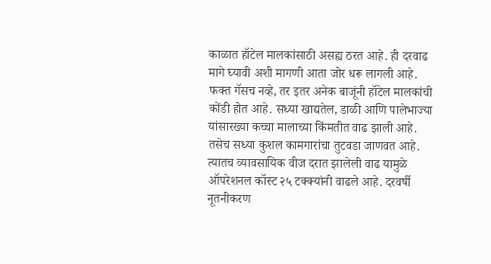काळात हॉटेल मालकांसाठी असह्य ठरत आहे. ही दरवाढ मागे घ्यावी अशी मागणी आता जोर धरू लागली आहे. फक्त गॅसच नव्हे, तर इतर अनेक बाजूंनी हॉटेल मालकांची कोंडी होत आहे. सध्या खाद्यतेल, डाळी आणि पालेभाज्या यांसारख्या कच्चा मालाच्या किंमतीत वाढ झाली आहे. तसेच सध्या कुशल कामगारांचा तुटवडा जाणवत आहे. त्यातच व्यावसायिक वीज दरात झालेली वाढ यामुळे ऑपरेशनल कॉस्ट २५ टक्क्यांनी वाढले आहे. दरवर्षी नूतनीकरण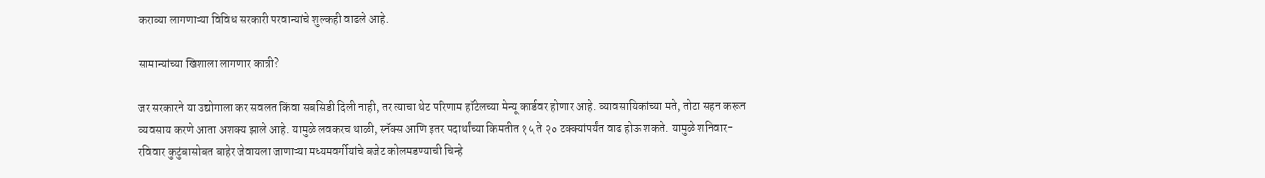कराव्या लागणाऱ्या विविध सरकारी परवान्यांचे शुल्कही वाढले आहे.

सामान्यांच्या खिशाला लागणार कात्री?

जर सरकारने या उद्योगाला कर सवलत किंवा सबसिडी दिली नाही, तर त्याचा थेट परिणाम हॉटेलच्या मेन्यू कार्डवर होणार आहे. व्यावसायिकांच्या मते, तोटा सहन करून व्यवसाय करणे आता अशक्य झाले आहे. यामुळे लवकरच थाळी, स्नॅक्स आणि इतर पदार्थांच्या किमतीत १५ ते २० टक्क्यांपर्यंत वाढ होऊ शकते. यामुळे शनिवार-रविवार कुटुंबासोबत बाहेर जेवायला जाणाऱ्या मध्यमवर्गीयांचे बजेट कोलमडण्याची चिन्हे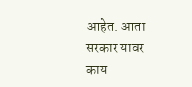आहेत. आता सरकार यावर काय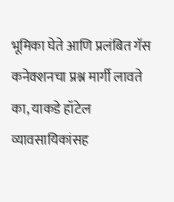भूमिका घेते आणि प्रलंबित गॅस कनेक्शनचा प्रश्न मार्गी लावते का, याकडे हॉटेल व्यावसायिकांसह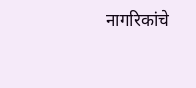नागरिकांचे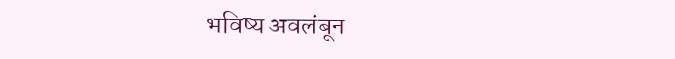भविष्य अवलंबून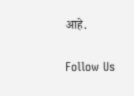आहे.

Follow Us